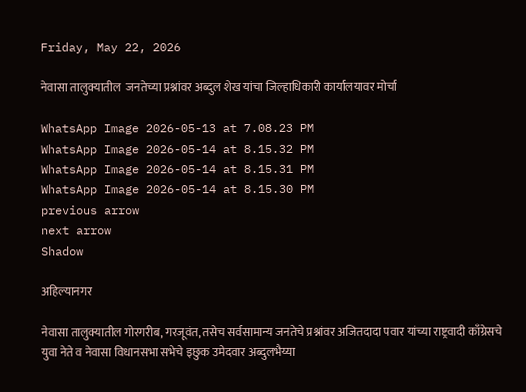Friday, May 22, 2026

नेवासा तालुक्यातील  जनतेच्या प्रश्नांवर अब्दुल शेख यांचा जिल्हाधिकारी कार्यालयावर मोर्चा

WhatsApp Image 2026-05-13 at 7.08.23 PM
WhatsApp Image 2026-05-14 at 8.15.32 PM
WhatsApp Image 2026-05-14 at 8.15.31 PM
WhatsApp Image 2026-05-14 at 8.15.30 PM
previous arrow
next arrow
Shadow

अहिल्यानगर

नेवासा तालुक्यातील गोरगरीब, गरजूवंत, तसेच सर्वसामान्य जनतेचे प्रश्नांवर अजितदादा पवार यांच्या राष्ट्रवादी काँग्रेसचे युवा नेते व नेवासा विधानसभा सभेचे इछुक उमेदवार अब्दुलभैय्या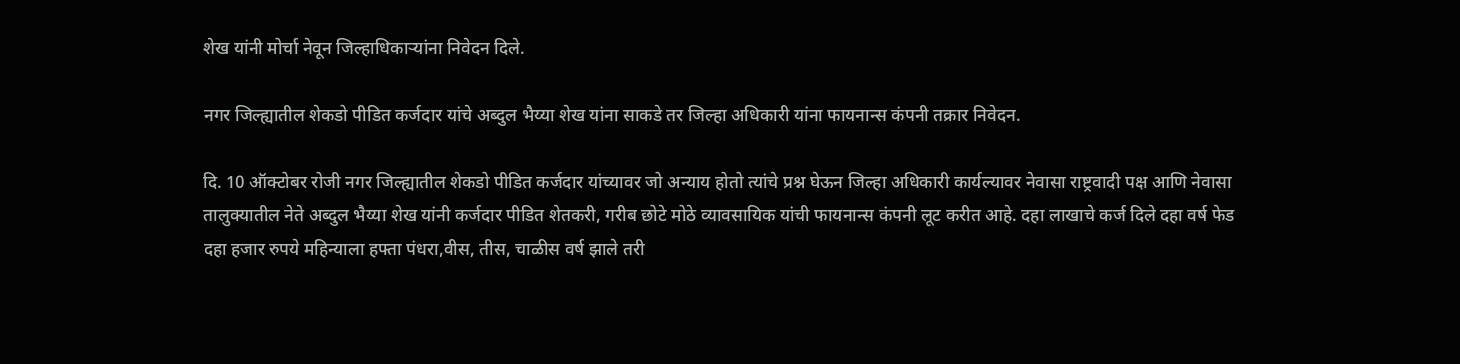शेख यांनी मोर्चा नेवून जिल्हाधिकाऱ्यांना निवेदन दिले.

नगर जिल्ह्यातील शेकडो पीडित कर्जदार यांचे अब्दुल भैय्या शेख यांना साकडे तर जिल्हा अधिकारी यांना फायनान्स कंपनी तक्रार निवेदन.

दि. 10 ऑक्टोबर रोजी नगर जिल्ह्यातील शेकडो पीडित कर्जदार यांच्यावर जो अन्याय होतो त्यांचे प्रश्न घेऊन जिल्हा अधिकारी कार्यल्यावर नेवासा राष्ट्रवादी पक्ष आणि नेवासा तालुक्यातील नेते अब्दुल भैय्या शेख यांनी कर्जदार पीडित शेतकरी, गरीब छोटे मोठे व्यावसायिक यांची फायनान्स कंपनी लूट करीत आहे. दहा लाखाचे कर्ज दिले दहा वर्ष फेड दहा हजार रुपये महिन्याला हफ्ता पंधरा,वीस, तीस, चाळीस वर्ष झाले तरी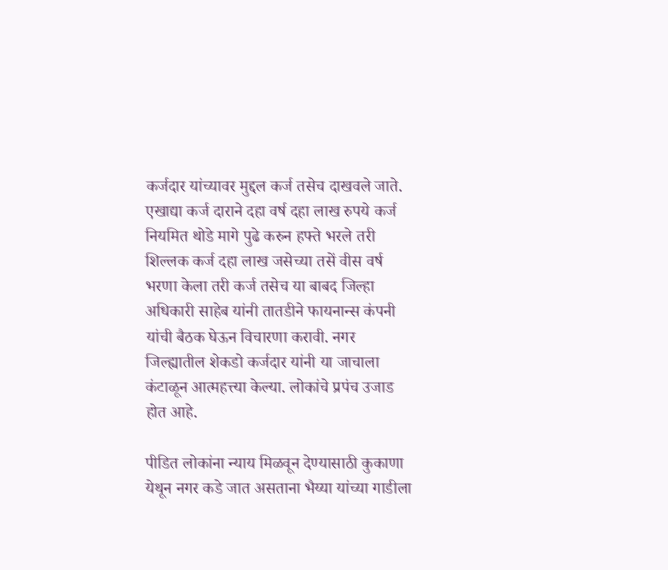कर्जदार यांच्यावर मुद्दल कर्ज तसेच दाखवले जाते. एखाद्या कर्ज दाराने दहा वर्ष दहा लाख रुपये कर्ज नियमित थोडे मागे पुढे करुन हफ्ते भरले तरी शिल्लक कर्ज दहा लाख जसेच्या तसें वीस वर्ष भरणा केला तरी कर्ज तसेच या बाबद जिल्हा अधिकारी साहेब यांनी तातडीने फायनान्स कंपनी यांची बैठक घेऊन विचारणा करावी. नगर जिल्ह्यातील शेकडो कर्जदार यांनी या जाचाला कंटाळून आत्महत्त्या केल्या. लोकांचे प्रपंच उजाड होत आहे.

पीडित लोकांना न्याय मिळवून देण्यासाठी कुकाणा येथून नगर कडे जात असताना भैय्या यांच्या गाडीला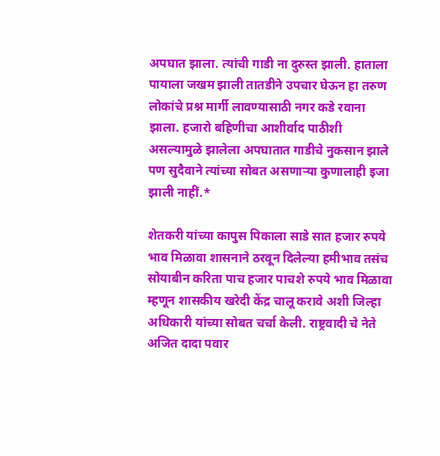अपघात झाला. त्यांची गाडी ना दुरुस्त झाली. हाताला पायाला जखम झाली तातडीने उपचार घेऊन हा तरुण लोकांचे प्रश्न मार्गी लावण्यासाठी नगर कडे रवाना झाला. हजारो बहिणीचा आशीर्वाद पाठीशी असल्यामुळे झालेला अपघातात गाडीचे नुकसान झाले पण सुदैवाने त्यांच्या सोबत असणाऱ्या कुणालाही इजा झाली नाहीं.*

शेतकरी यांच्या कापुस पिकाला साडे सात हजार रुपये भाव मिळावा शासनाने ठरवून दिलेल्या हमीभाव तसंच सोयाबीन करिता पाच हजार पाचशे रुपये भाव मिळावा म्हणून शासकीय खरेदी केंद्र चालू करावे अशी जिल्हा अधिकारी यांच्या सोबत चर्चा केली. राष्ट्रवादी चे नेते अजित दादा पवार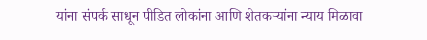यांना संपर्क साधून पीडित लोकांना आणि शेतकऱ्यांना न्याय मिळावा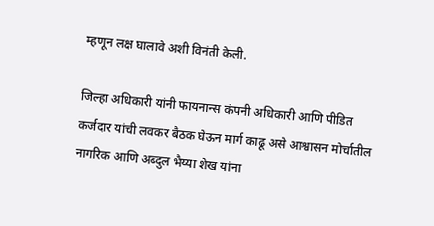म्हणून लक्ष घालावे अशी विनंती केली.

जिल्हा अधिकारी यांनी फायनान्स कंपनी अधिकारी आणि पीडित कर्जदार यांची लवकर बैठक घेऊन मार्ग काढू असे आश्वासन मोर्चातील नागरिक आणि अब्दुल भैय्या शेख यांना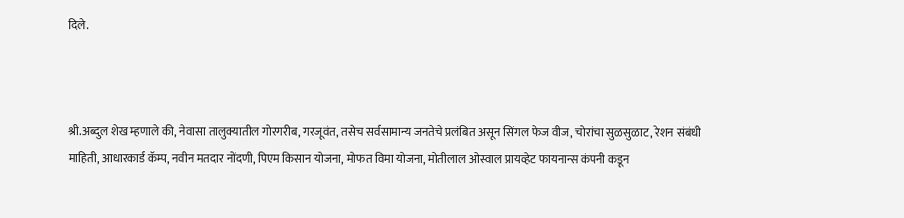दिले.



श्री.अब्दुल शेख म्हणाले की, नेवासा तालुक्यातील गोरगरीब, गरजूवंत, तसेच सर्वसामान्य जनतेचे प्रलंबित असून सिंगल फेज वीज, चोरांचा सुळसुळाट, रेशन संबंधी माहिती, आधारकार्ड कॅम्प, नवीन मतदार नोंदणी, पिएम किसान योजना, मोफत विमा योजना, मोतीलाल ओस्वाल प्रायव्हेट फायनान्स कंपनी कडून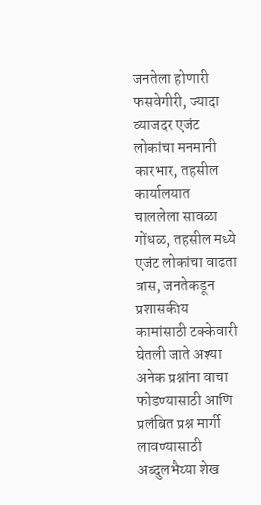जनतेला होणारी फसवेगीरी, ज्यादा व्याजदर एजंट लोकांचा मनमानी कारभार, तहसील कार्यालयात चाललेला सावळा गोंधळ, तहसील मध्ये एजंट लोकांचा वाढता त्रास, जनतेकडून प्रशासकीय कामांसाठी टक्केवारी घेतली जाते अश्या अनेक प्रश्नांना वाचा फोडण्यासाठी आणि प्रलंबित प्रश्न मार्गी लावण्यासाठी अब्दुलभैय्या शेख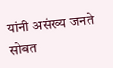यांनी असंख्य जनते सोबत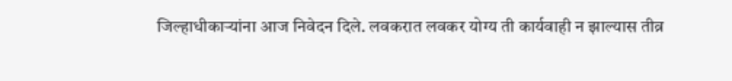जिल्हाधीकाऱ्यांना आज निवेदन दिले. लवकरात लवकर योग्य ती कार्यवाही न झाल्यास तीव्र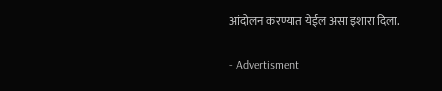आंदोलन करण्यात येईल असा इशारा दिला.

- Advertisment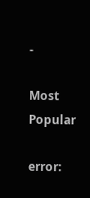-

Most Popular

error: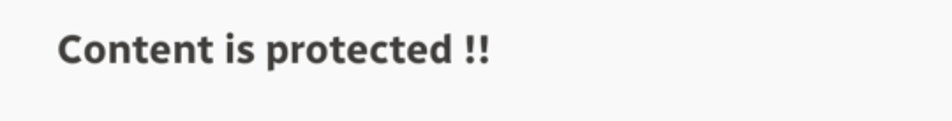Content is protected !!